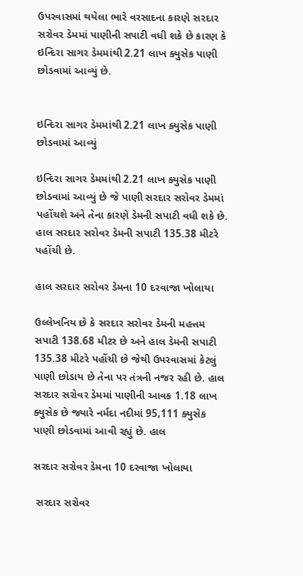ઉપરવાસમાં થયેલા ભારે વરસાદના કારણે સરદાર સરોવર ડેમમાં પાણીની સપાટી વધી શકે છે કારણ કે ઇન્દિરા સાગર ડેમમાંથી 2.21 લાખ ક્યુસેક પાણી છોડવામાં આવ્યું છે.


ઇન્દિરા સાગર ડેમમાંથી 2.21 લાખ ક્યુસેક પાણી છોડવામાં આવ્યું

ઇન્દિરા સાગર ડેમમાંથી 2.21 લાખ ક્યુસેક પાણી છોડવામાં આવ્યું છે જે પાણી સરદાર સરોવર ડેમમાં પહોંચશે અને તેના કારણે ડેમની સપાટી વધી શકે છે. હાલ સરદાર સરોવર ડેમની સપાટી 135.38 મીટરે પહોંચી છે.

હાલ સરદાર સરોવર ડેમના 10 દરવાજા ખોલાયા

ઉલ્લેખનિય છે કે સરદાર સરોવર ડેમની મહત્તમ સપાટી 138.68 મીટર છે અને હાલ ડેમની સપાટી 135.38 મીટરે પહોંચી છે જેથી ઉપરવાસમાં કેટલું પાણી છોડાય છે તેના પર તંત્રની નજર રહી છે. હાલ સરદાર સરોવર ડેમમાં પાણીની આવક 1.18 લાખ ક્યુસેક છે જ્યારે નર્મદા નદીમાં 95,111 ક્યુસેક પાણી છોડવામાં આવી રહ્યું છે. હાલ

સરદાર સરોવર ડેમના 10 દરવાજા ખોલાયા

 સરદાર સરોવર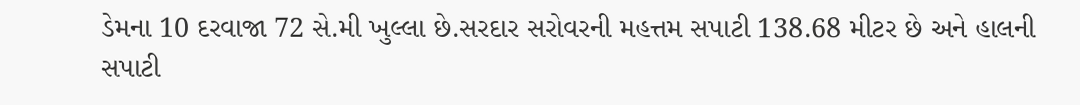ડેમના 10 દરવાજા 72 સે.મી ખુલ્લા છે.સરદાર સરોવરની મહત્તમ સપાટી 138.68 મીટર છે અને હાલની સપાટી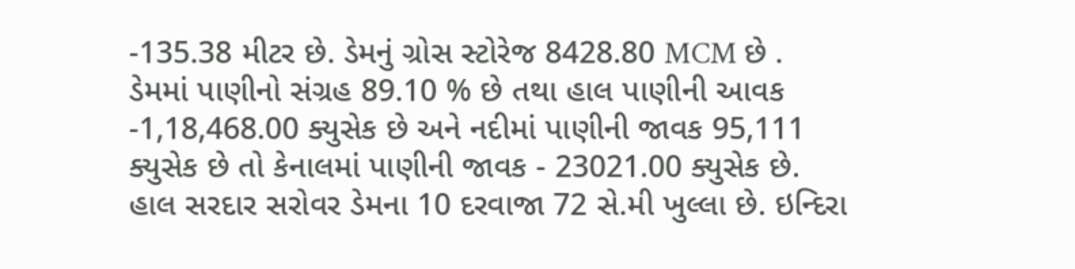-135.38 મીટર છે. ડેમનું ગ્રોસ સ્ટોરેજ 8428.80 MCM છે . ડેમમાં પાણીનો સંગ્રહ 89.10 % છે તથા હાલ પાણીની આવક -1,18,468.00 ક્યુસેક છે અને નદીમાં પાણીની જાવક 95,111 ક્યુસેક છે તો કેનાલમાં પાણીની જાવક - 23021.00 ક્યુસેક છે. હાલ સરદાર સરોવર ડેમના 10 દરવાજા 72 સે.મી ખુલ્લા છે. ઇન્દિરા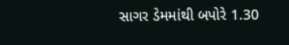સાગર ડેમમાંથી બપોરે 1.30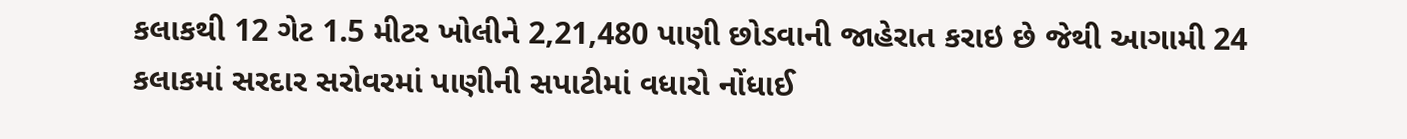કલાકથી 12 ગેટ 1.5 મીટર ખોલીને 2,21,480 પાણી છોડવાની જાહેરાત કરાઇ છે જેથી આગામી 24 કલાકમાં સરદાર સરોવરમાં પાણીની સપાટીમાં વધારો નોંધાઈ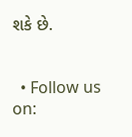શકે છે.


  • Follow us on: